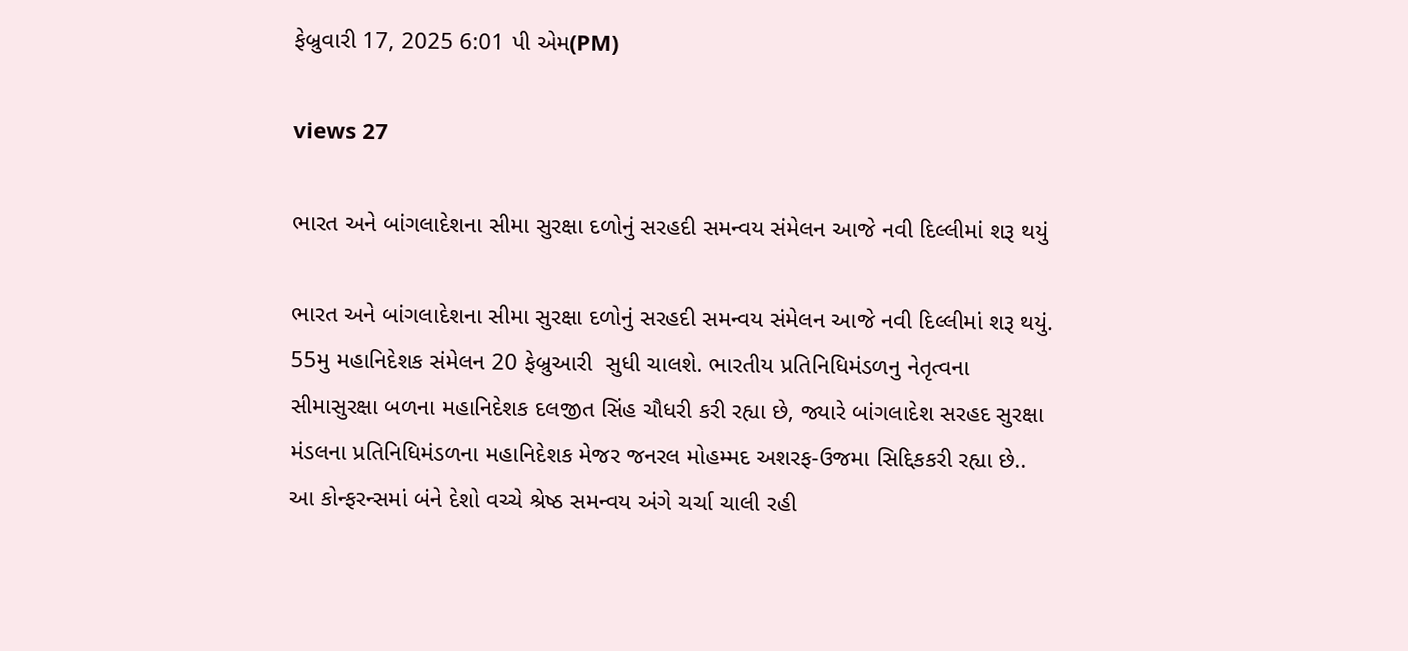ફેબ્રુવારી 17, 2025 6:01 પી એમ(PM)

views 27

ભારત અને બાંગ‍લાદેશના સીમા સુરક્ષા દળોનું સરહદી સમન્‍વય સં‍મેલન આજે નવી દિલ્‍લીમાં શરૂ થયું

ભારત અને બાંગ‍લાદેશના સીમા સુરક્ષા દળોનું સરહદી સમન્‍વય સં‍મેલન આજે નવી દિલ્‍લીમાં શરૂ થયું. 55મુ મહાનિદેશક સંમેલન 20 ફેબ્રુઆરી  સુધી ચાલશે. ભારતીય પ્રતિનિધિમંડળનુ નેતૃત્વના સીમાસુરક્ષા બળના મહાનિદેશક દલજીત સિંહ ચૌધરી કરી રહ્યા છે, જ્યારે બાંગ‍લાદેશ સરહદ સુરક્ષા મંડલના પ્રતિનિધિમંડળના મહાનિદેશક મેજર જનરલ મોહમ્મદ અશરફ-ઉજમા સિદ્દિકકરી રહ્યા છે.. આ કોન્ફરન્સમાં બંને દેશો વચ્ચે શ્રેષ્ઠ સમન્વય અંગે ચર્ચા ચાલી રહી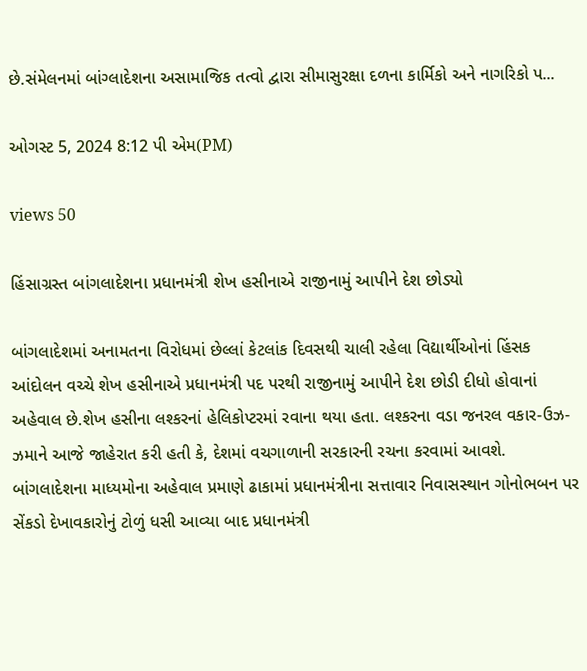છે.સંમેલનમાં બાંગ્લાદેશના અસામાજિક તત્‍વો દ્વારા સીમાસુરક્ષા દળના કાર્મિકો અને નાગરિકો પ...

ઓગસ્ટ 5, 2024 8:12 પી એમ(PM)

views 50

હિંસાગ્રસ્ત બાંગલાદેશના પ્રધાનમંત્રી શેખ હસીનાએ રાજીનામું આપીને દેશ છોડ્યો

બાંગલાદેશમાં અનામતના વિરોધમાં છેલ્લાં કેટલાંક દિવસથી ચાલી રહેલા વિદ્યાર્થીઓનાં હિંસક આંદોલન વચ્ચે શેખ હસીનાએ પ્રધાનમંત્રી પદ પરથી રાજીનામું આપીને દેશ છોડી દીધો હોવાનાં અહેવાલ છે.શેખ હસીના લશ્કરનાં હેલિકોપ્ટરમાં રવાના થયા હતા. લશ્કરના વડા જનરલ વકાર-ઉઝ-ઝમાને આજે જાહેરાત કરી હતી કે, દેશમાં વચગાળાની સરકારની રચના કરવામાં આવશે. બાંગલાદેશના માધ્યમોના અહેવાલ પ્રમાણે ઢાકામાં પ્રધાનમંત્રીના સત્તાવાર નિવાસસ્થાન ગોનોભબન પર સેંકડો દેખાવકારોનું ટોળું ધસી આવ્યા બાદ પ્રધાનમંત્રી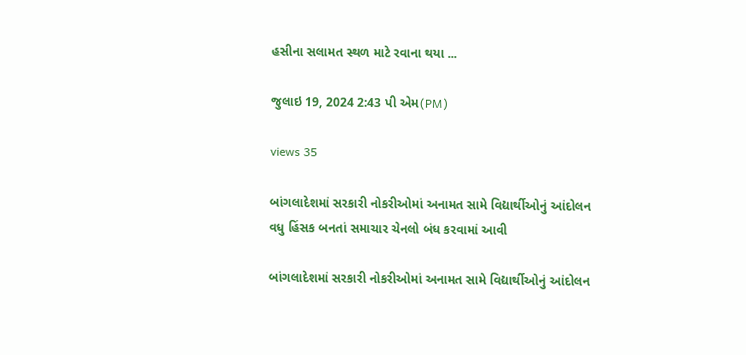હસીના સલામત સ્થળ માટે રવાના થયા ...

જુલાઇ 19, 2024 2:43 પી એમ(PM)

views 35

બાંગલાદેશમાં સરકારી નોકરીઓમાં અનામત સામે વિદ્યાર્થીઓનું આંદોલન વધુ હિંસક બનતાં સમાચાર ચેનલો બંધ કરવામાં આવી

બાંગલાદેશમાં સરકારી નોકરીઓમાં અનામત સામે વિદ્યાર્થીઓનું આંદોલન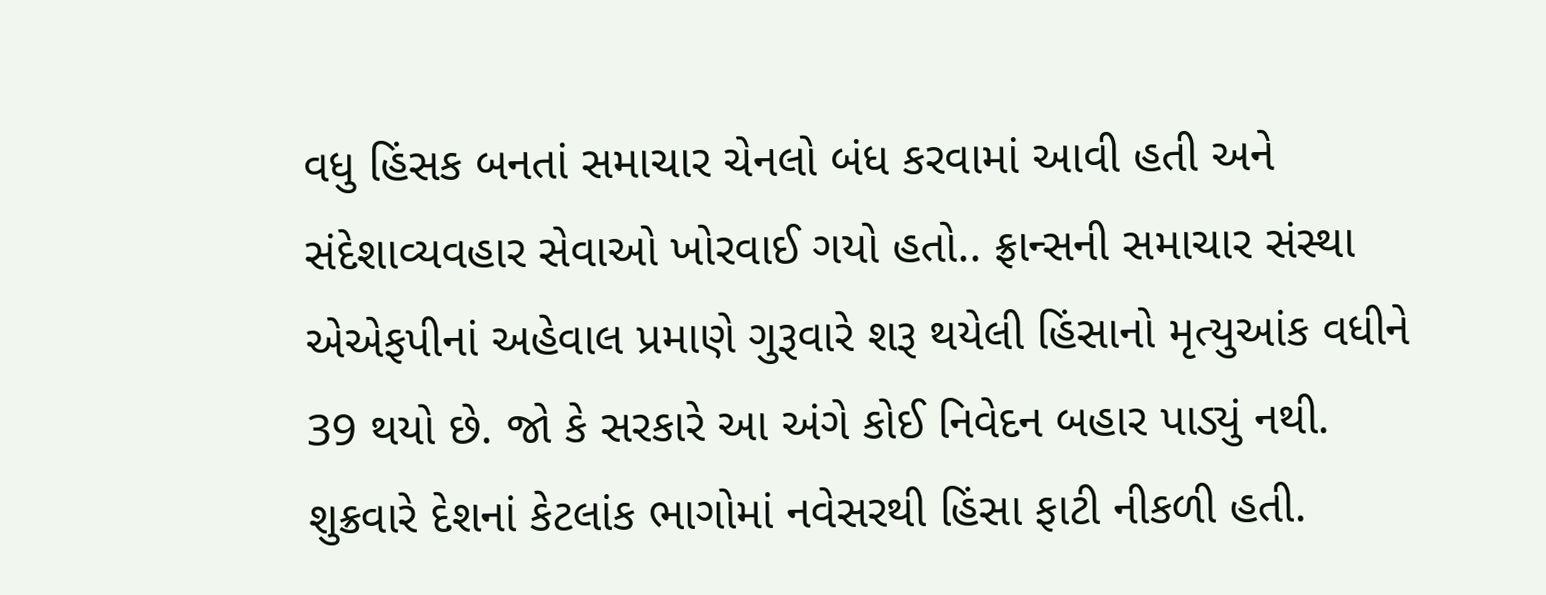વધુ હિંસક બનતાં સમાચાર ચેનલો બંધ કરવામાં આવી હતી અને સંદેશાવ્યવહાર સેવાઓ ખોરવાઈ ગયો હતો.. ફ્રાન્સની સમાચાર સંસ્થા એએફપીનાં અહેવાલ પ્રમાણે ગુરૂવારે શરૂ થયેલી હિંસાનો મૃત્યુઆંક વધીને 39 થયો છે. જો કે સરકારે આ અંગે કોઈ નિવેદન બહાર પાડ્યું નથી. શુક્રવારે દેશનાં કેટલાંક ભાગોમાં નવેસરથી હિંસા ફાટી નીકળી હતી.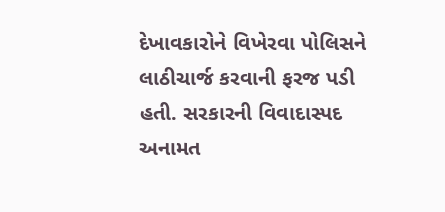દેખાવકારોને વિખેરવા પોલિસને લાઠીચાર્જ કરવાની ફરજ પડી હતી. સરકારની વિવાદાસ્પદ અનામત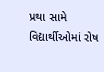પ્રથા સામે વિદ્યાર્થીઓમાં રોષ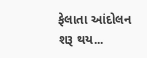ફેલાતા આંદોલન શરૂ થય...